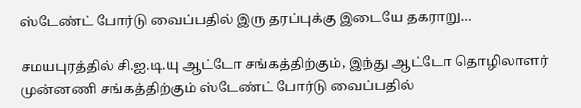ஸ்டேண்ட் போர்டு வைப்பதில் இரு தரப்புக்கு இடையே தகராறு…

சமயபுரத்தில் சி.ஐ.டி.யு ஆட்டோ சங்கத்திற்கும், இந்து ஆட்டோ தொழிலாளர் முன்னணி சங்கத்திற்கும் ஸ்டேண்ட் போர்டு வைப்பதில்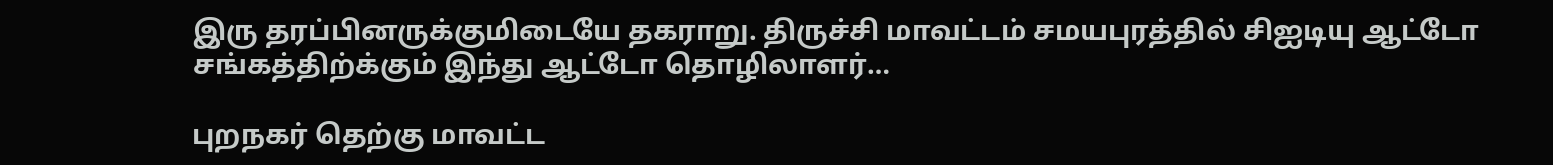இரு தரப்பினருக்குமிடையே தகராறு. திருச்சி மாவட்டம் சமயபுரத்தில் சிஐடியு ஆட்டோ சங்கத்திற்க்கும் இந்து ஆட்டோ தொழிலாளர்…

புறநகர் தெற்கு மாவட்ட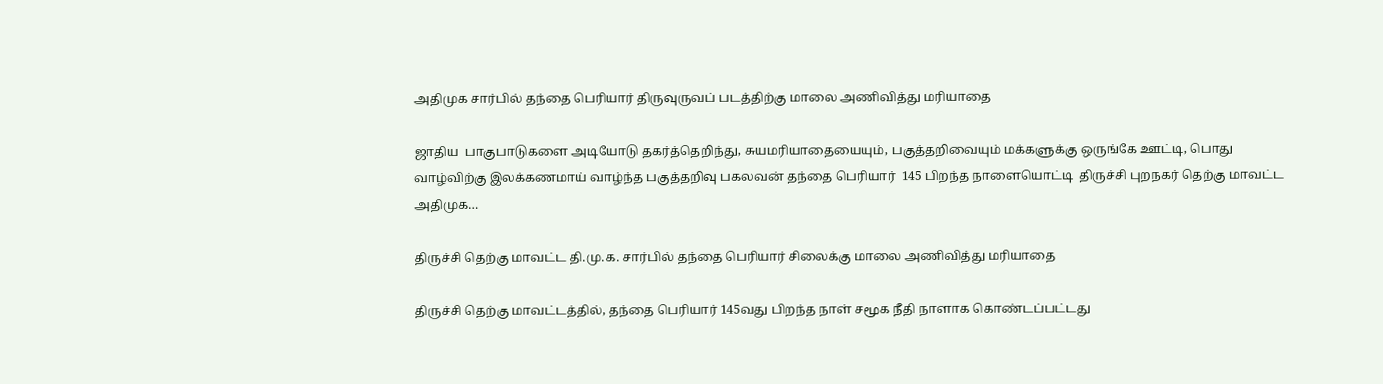அதிமுக சார்பில் தந்தை பெரியார் திருவுருவப் படத்திற்கு மாலை அணிவித்து மரியாதை

ஜாதிய  பாகுபாடுகளை அடியோடு தகர்த்தெறிந்து, சுயமரியாதையையும், பகுத்தறிவையும் மக்களுக்கு ஒருங்கே ஊட்டி, பொது வாழ்விற்கு இலக்கணமாய் வாழ்ந்த பகுத்தறிவு பகலவன் தந்தை பெரியார்  145 பிறந்த நாளையொட்டி  திருச்சி புறநகர் தெற்கு மாவட்ட அதிமுக…

திருச்சி தெற்கு மாவட்ட தி.மு.க. சார்பில் தந்தை பெரியார் சிலைக்கு மாலை அணிவித்து மரியாதை

திருச்சி தெற்கு மாவட்டத்தில், தந்தை பெரியார் 145வது பிறந்த நாள் சமூக நீதி நாளாக கொண்டப்பட்டது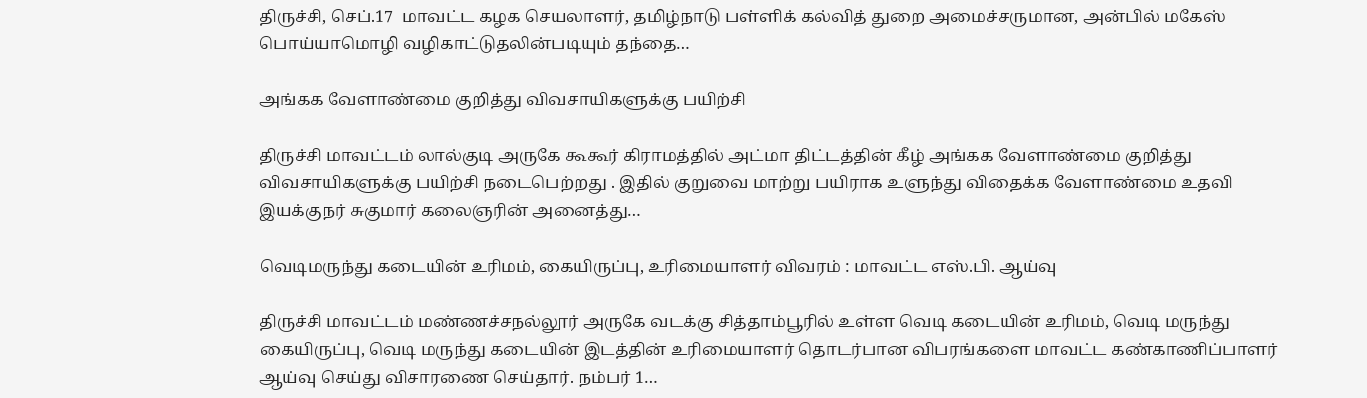திருச்சி, செப்.17  மாவட்ட கழக செயலாளர், தமிழ்நாடு பள்ளிக் கல்வித் துறை அமைச்சருமான, அன்பில் மகேஸ் பொய்யாமொழி வழிகாட்டுதலின்படியும் தந்தை…

அங்கக வேளாண்மை குறித்து விவசாயிகளுக்கு பயிற்சி

திருச்சி மாவட்டம் லால்குடி அருகே கூகூர் கிராமத்தில் அட்மா திட்டத்தின் கீழ் அங்கக வேளாண்மை குறித்து விவசாயிகளுக்கு பயிற்சி நடைபெற்றது . இதில் குறுவை மாற்று பயிராக உளுந்து விதைக்க வேளாண்மை உதவி இயக்குநர் சுகுமார் கலைஞரின் அனைத்து…

வெடிமருந்து கடையின் உரிமம், கையிருப்பு, உரிமையாளர் விவரம் : மாவட்ட எஸ்.பி. ஆய்வு

திருச்சி மாவட்டம் மண்ணச்சநல்லூர் அருகே வடக்கு சித்தாம்பூரில் உள்ள வெடி கடையின் உரிமம், வெடி மருந்து கையிருப்பு, வெடி மருந்து கடையின் இடத்தின் உரிமையாளர் தொடர்பான விபரங்களை மாவட்ட கண்காணிப்பாளர் ஆய்வு செய்து விசாரணை செய்தார். நம்பர் 1…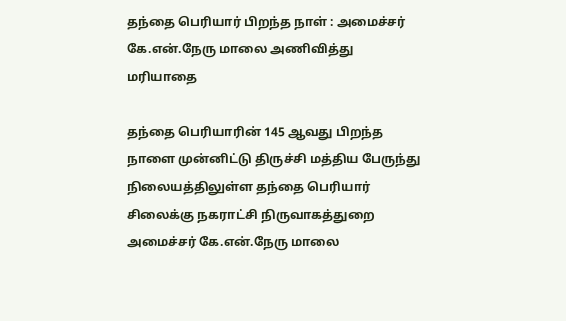தந்தை பெரியார் பிறந்த நாள் : அமைச்சர் கே.என்.நேரு மாலை அணிவித்து மரியாதை

தந்தை பெரியாரின் 145 ஆவது பிறந்த நாளை முன்னிட்டு திருச்சி மத்திய பேருந்து நிலையத்திலுள்ள தந்தை பெரியார் சிலைக்கு நகராட்சி நிருவாகத்துறை அமைச்சர் கே.என்.நேரு மாலை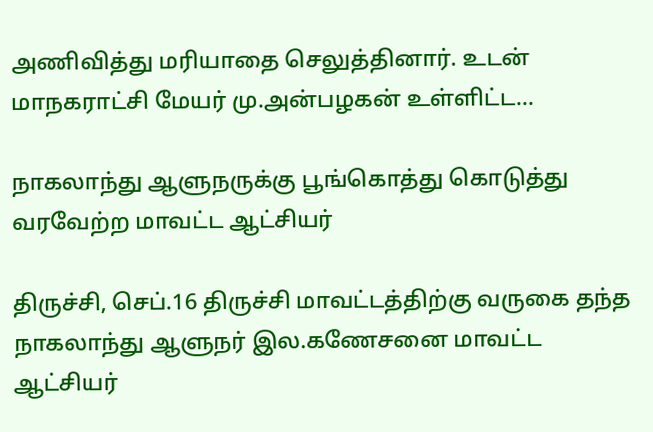அணிவித்து மரியாதை செலுத்தினார். உடன் மாநகராட்சி மேயர் மு.அன்பழகன் உள்ளிட்ட…

நாகலாந்து ஆளுநருக்கு பூங்கொத்து கொடுத்து வரவேற்ற மாவட்ட ஆட்சியர்

திருச்சி, செப்.16 திருச்சி மாவட்டத்திற்கு வருகை தந்த நாகலாந்து ஆளுநர் இல.கணேசனை மாவட்ட ஆட்சியர்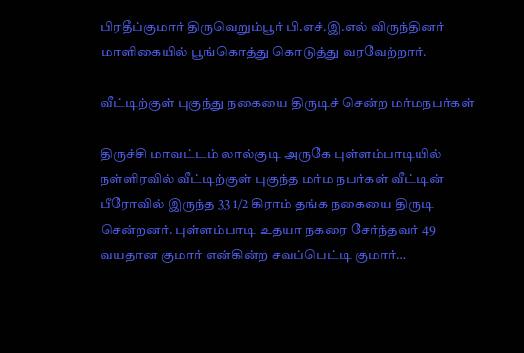பிரதீப்குமார் திருவெறும்பூர் பி.எச்.இ.எல் விருந்தினர் மாளிகையில் பூங்கொத்து கொடுத்து வரவேற்றார்.

வீட்டிற்குள் புகுந்து நகையை திருடிச் சென்ற மர்மநபர்கள்

திருச்சி மாவட்டம் லால்குடி அருகே புள்ளம்பாடியில் நள்ளிரவில் வீட்டிற்குள் புகுந்த மர்ம நபர்கள் வீட்டின் பீரோவில் இருந்த 33 1/2 கிராம் தங்க நகையை திருடி சென்றனர். புள்ளம்பாடி உதயா நகரை சேர்ந்தவர் 49 வயதான குமார் என்கின்ற சவப்பெட்டி குமார்…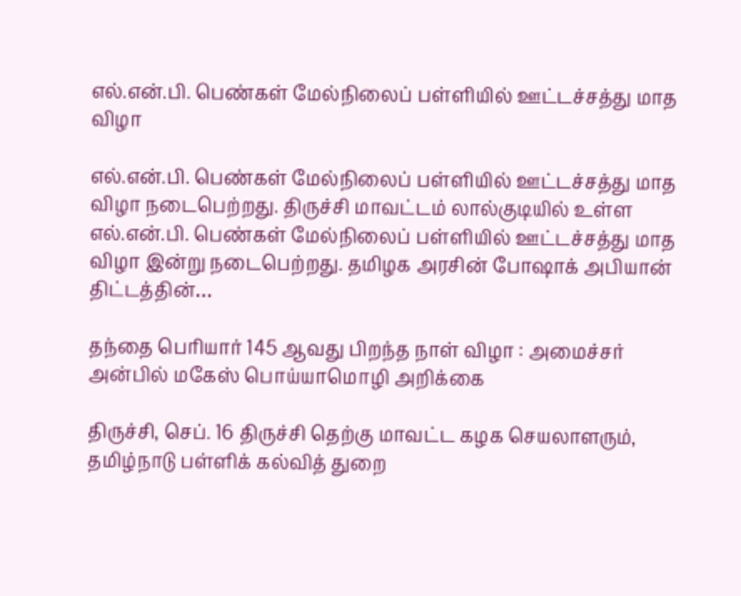எல்.என்.பி. பெண்கள் மேல்நிலைப் பள்ளியில் ஊட்டச்சத்து மாத விழா

எல்.என்.பி. பெண்கள் மேல்நிலைப் பள்ளியில் ஊட்டச்சத்து மாத விழா நடைபெற்றது. திருச்சி மாவட்டம் லால்குடியில் உள்ள எல்.என்.பி. பெண்கள் மேல்நிலைப் பள்ளியில் ஊட்டச்சத்து மாத விழா இன்று நடைபெற்றது. தமிழக அரசின் போஷாக் அபியான் திட்டத்தின்…

தந்தை பெரியார் 145 ஆவது பிறந்த நாள் விழா : அமைச்சர் அன்பில் மகேஸ் பொய்யாமொழி அறிக்கை

திருச்சி, செப். 16 திருச்சி தெற்கு மாவட்ட கழக செயலாளரும், தமிழ்நாடு பள்ளிக் கல்வித் துறை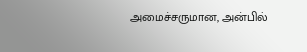அமைச்சருமான, அன்பில்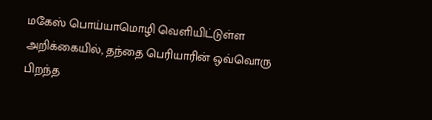மகேஸ் பொய்யாமொழி வெளியிட்டுள்ள அறிக்கையில், தந்தை பெரியாரின் ஒவ்வொரு பிறந்த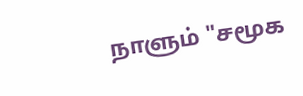நாளும் "சமூக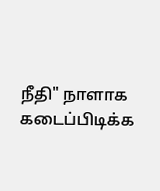நீதி" நாளாக கடைப்பிடிக்க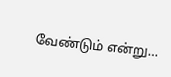வேண்டும் என்று…